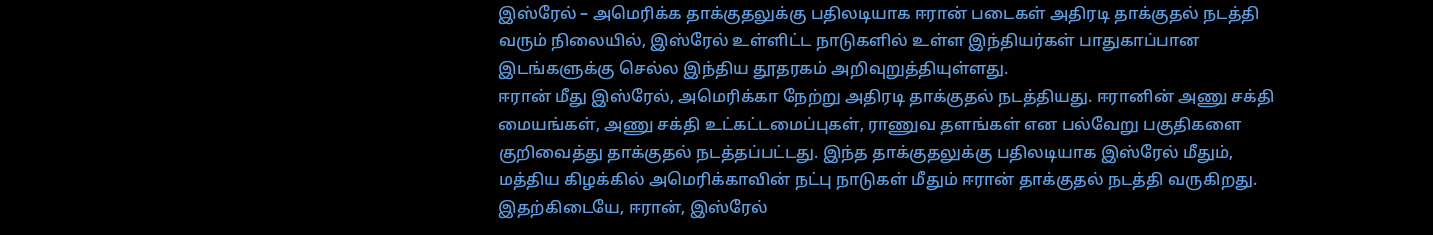இஸ்ரேல் – அமெரிக்க தாக்குதலுக்கு பதிலடியாக ஈரான் படைகள் அதிரடி தாக்குதல் நடத்தி வரும் நிலையில், இஸ்ரேல் உள்ளிட்ட நாடுகளில் உள்ள இந்தியர்கள் பாதுகாப்பான இடங்களுக்கு செல்ல இந்திய தூதரகம் அறிவுறுத்தியுள்ளது.
ஈரான் மீது இஸ்ரேல், அமெரிக்கா நேற்று அதிரடி தாக்குதல் நடத்தியது. ஈரானின் அணு சக்தி மையங்கள், அணு சக்தி உட்கட்டமைப்புகள், ராணுவ தளங்கள் என பல்வேறு பகுதிகளை குறிவைத்து தாக்குதல் நடத்தப்பட்டது. இந்த தாக்குதலுக்கு பதிலடியாக இஸ்ரேல் மீதும், மத்திய கிழக்கில் அமெரிக்காவின் நட்பு நாடுகள் மீதும் ஈரான் தாக்குதல் நடத்தி வருகிறது.
இதற்கிடையே, ஈரான், இஸ்ரேல்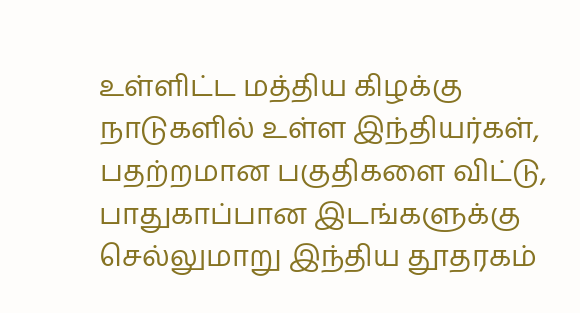உள்ளிட்ட மத்திய கிழக்கு நாடுகளில் உள்ள இந்தியர்கள், பதற்றமான பகுதிகளை விட்டு, பாதுகாப்பான இடங்களுக்கு செல்லுமாறு இந்திய தூதரகம்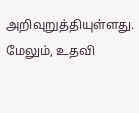அறிவுறுத்தியுள்ளது. மேலும், உதவி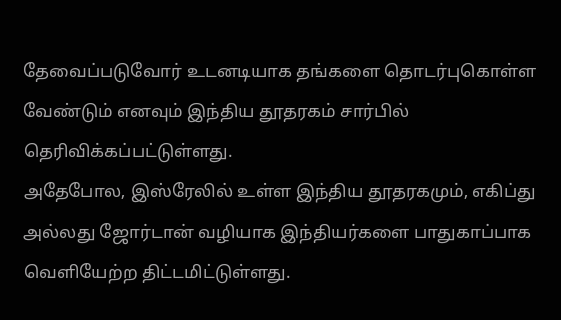தேவைப்படுவோர் உடனடியாக தங்களை தொடர்புகொள்ள வேண்டும் எனவும் இந்திய தூதரகம் சார்பில் தெரிவிக்கப்பட்டுள்ளது.
அதேபோல, இஸ்ரேலில் உள்ள இந்திய தூதரகமும், எகிப்து அல்லது ஜோர்டான் வழியாக இந்தியர்களை பாதுகாப்பாக வெளியேற்ற திட்டமிட்டுள்ளது.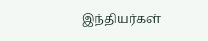இந்தியர்கள்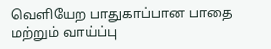வெளியேற பாதுகாப்பான பாதை மற்றும் வாய்ப்பு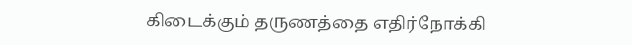கிடைக்கும் தருணத்தை எதிர்நோக்கி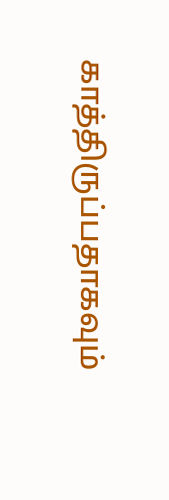காத்திருப்பதாகவும்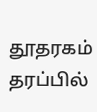தூதரகம் தரப்பில்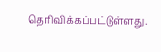தெரிவிக்கப்பட்டுள்ளது.